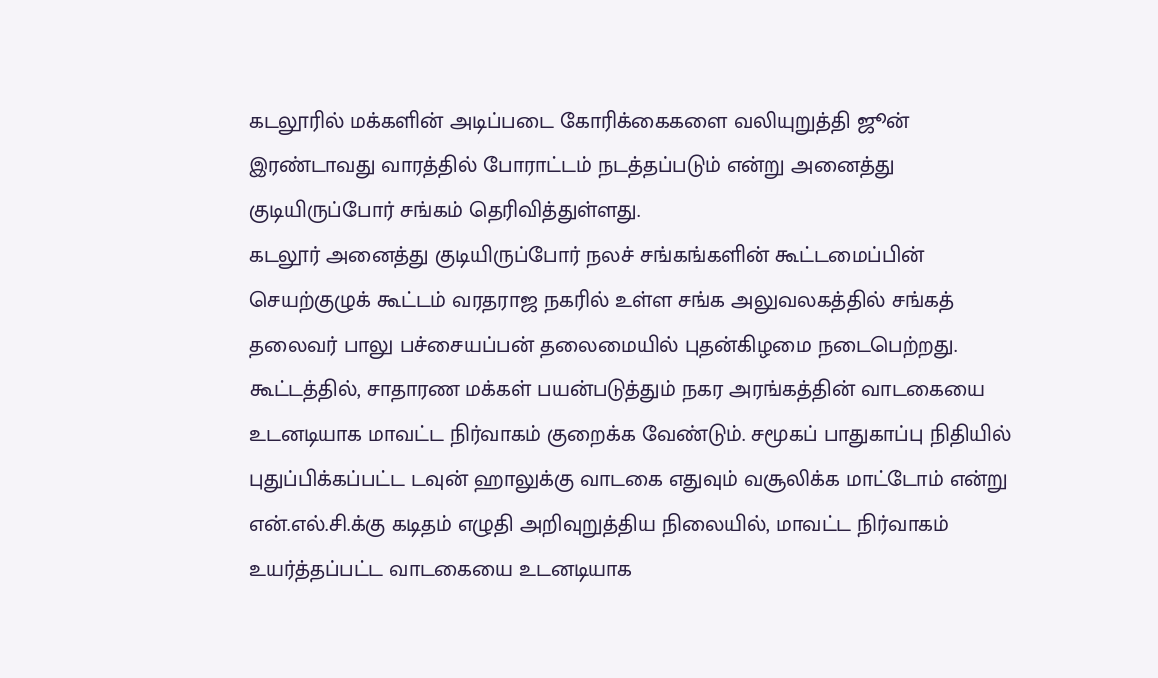கடலூரில் மக்களின் அடிப்படை கோரிக்கைகளை வலியுறுத்தி ஜூன் இரண்டாவது வாரத்தில் போராட்டம் நடத்தப்படும் என்று அனைத்து குடியிருப்போர் சங்கம் தெரிவித்துள்ளது.
கடலூர் அனைத்து குடியிருப்போர் நலச் சங்கங்களின் கூட்டமைப்பின் செயற்குழுக் கூட்டம் வரதராஜ நகரில் உள்ள சங்க அலுவலகத்தில் சங்கத் தலைவர் பாலு பச்சையப்பன் தலைமையில் புதன்கிழமை நடைபெற்றது.
கூட்டத்தில், சாதாரண மக்கள் பயன்படுத்தும் நகர அரங்கத்தின் வாடகையை உடனடியாக மாவட்ட நிர்வாகம் குறைக்க வேண்டும். சமூகப் பாதுகாப்பு நிதியில் புதுப்பிக்கப்பட்ட டவுன் ஹாலுக்கு வாடகை எதுவும் வசூலிக்க மாட்டோம் என்று என்.எல்.சி.க்கு கடிதம் எழுதி அறிவுறுத்திய நிலையில், மாவட்ட நிர்வாகம் உயர்த்தப்பட்ட வாடகையை உடனடியாக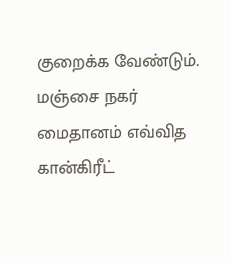குறைக்க வேண்டும்.
மஞ்சை நகர் மைதானம் எவ்வித கான்கிரீட்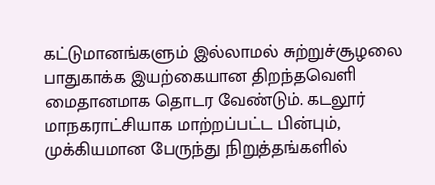கட்டுமானங்களும் இல்லாமல் சுற்றுச்சூழலை பாதுகாக்க இயற்கையான திறந்தவெளி மைதானமாக தொடர வேண்டும். கடலூர் மாநகராட்சியாக மாற்றப்பட்ட பின்பும், முக்கியமான பேருந்து நிறுத்தங்களில்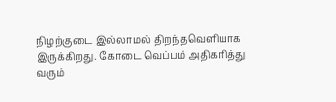நிழற்குடை இல்லாமல் திறந்தவெளியாக இருக்கிறது. கோடை வெப்பம் அதிகரித்து வரும்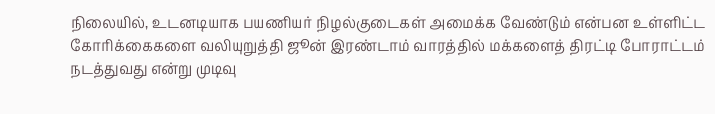நிலையில், உடனடியாக பயணியர் நிழல்குடைகள் அமைக்க வேண்டும் என்பன உள்ளிட்ட கோரிக்கைகளை வலியுறுத்தி ஜூன் இரண்டாம் வாரத்தில் மக்களைத் திரட்டி போராட்டம் நடத்துவது என்று முடிவு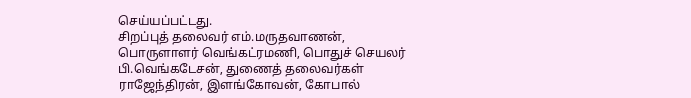செய்யப்பட்டது.
சிறப்புத் தலைவர் எம்.மருதவாணன், பொருளாளர் வெங்கட்ரமணி, பொதுச் செயலர் பி.வெங்கடேசன், துணைத் தலைவர்கள் ராஜேந்திரன், இளங்கோவன், கோபால்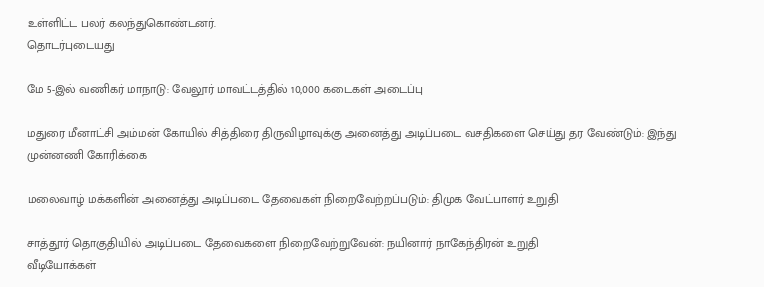உள்ளிட்ட பலர் கலந்துகொண்டனர்.
தொடர்புடையது

மே 5-இல் வணிகர் மாநாடு: வேலூர் மாவட்டத்தில் 10,000 கடைகள் அடைப்பு

மதுரை மீனாட்சி அம்மன் கோயில் சித்திரை திருவிழாவுக்கு அனைத்து அடிப்படை வசதிகளை செய்து தர வேண்டும்: இந்து முன்னணி கோரிக்கை

மலைவாழ் மக்களின் அனைத்து அடிப்படை தேவைகள் நிறைவேற்றப்படும்: திமுக வேட்பாளர் உறுதி

சாத்தூர் தொகுதியில் அடிப்படை தேவைகளை நிறைவேற்றுவேன்: நயினார் நாகேந்திரன் உறுதி
வீடியோக்கள்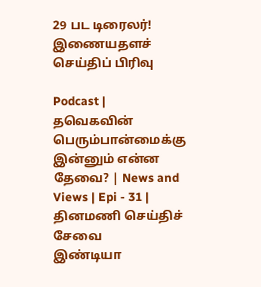29 பட டிரைலர்!
இணையதளச் செய்திப் பிரிவு

Podcast | தவெகவின் பெரும்பான்மைக்கு இன்னும் என்ன தேவை? | News and Views | Epi - 31 |
தினமணி செய்திச் சேவை
இண்டியா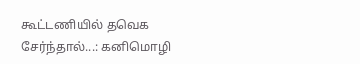கூட்டணியில் தவெக சேர்ந்தால்...: கனிமொழி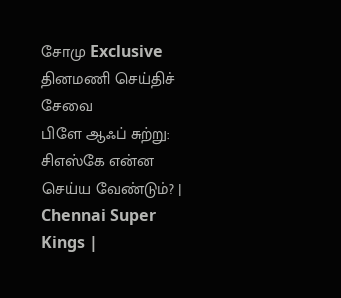சோமு Exclusive
தினமணி செய்திச் சேவை
பிளே ஆஃப் சுற்று: சிஎஸ்கே என்ன செய்ய வேண்டும்? | Chennai Super Kings |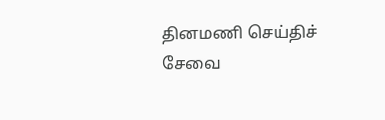தினமணி செய்திச் சேவை